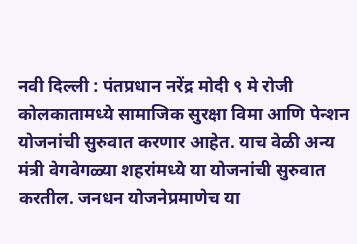नवी दिल्ली : पंतप्रधान नरेंद्र मोदी ९ मे रोजी कोलकातामध्ये सामाजिक सुरक्षा विमा आणि पेन्शन योजनांची सुरुवात करणार आहेत. याच वेळी अन्य मंत्री वेगवेगळ्या शहरांमध्ये या योजनांची सुरुवात करतील. जनधन योजनेप्रमाणेच या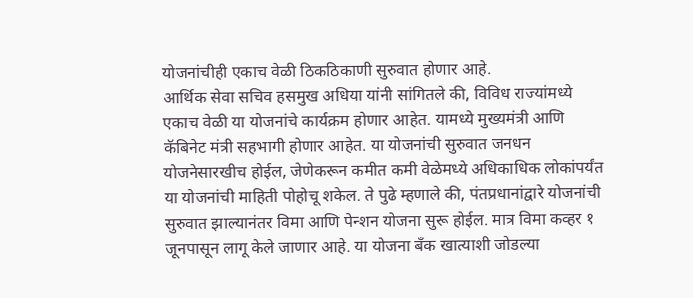योजनांचीही एकाच वेळी ठिकठिकाणी सुरुवात होणार आहे.
आर्थिक सेवा सचिव हसमुख अधिया यांनी सांगितले की, विविध राज्यांमध्ये एकाच वेळी या योजनांचे कार्यक्रम होणार आहेत. यामध्ये मुख्यमंत्री आणि कॅबिनेट मंत्री सहभागी होणार आहेत. या योजनांची सुरुवात जनधन योजनेसारखीच होईल, जेणेकरून कमीत कमी वेळेमध्ये अधिकाधिक लोकांपर्यंत या योजनांची माहिती पोहोचू शकेल. ते पुढे म्हणाले की, पंतप्रधानांद्वारे योजनांची सुरुवात झाल्यानंतर विमा आणि पेन्शन योजना सुरू होईल. मात्र विमा कव्हर १ जूनपासून लागू केले जाणार आहे. या योजना बँक खात्याशी जोडल्या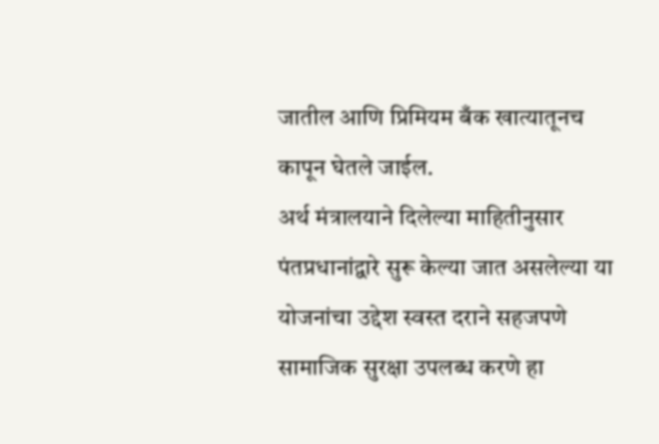जातील आणि प्रिमियम बँक खात्यातूनच कापून घेतले जाईल.
अर्थ मंत्रालयाने दिलेल्या माहितीनुसार पंतप्रधानांद्वारे सुरू केल्या जात असलेल्या या योजनांचा उद्देश स्वस्त दराने सहजपणे सामाजिक सुरक्षा उपलब्ध करणे हा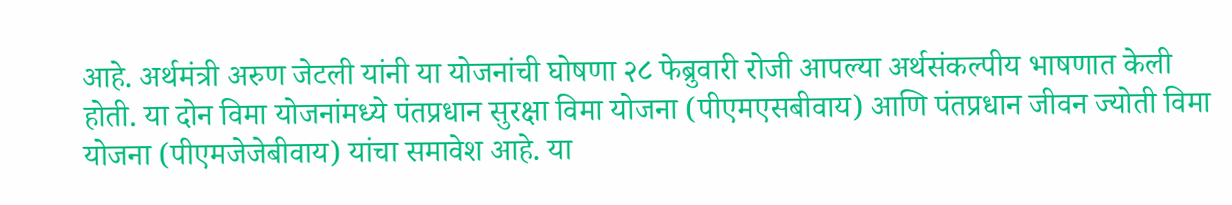आहे. अर्थमंत्री अरुण जेटली यांनी या योजनांची घोषणा २८ फेब्रुवारी रोजी आपल्या अर्थसंकल्पीय भाषणात केली होती. या दोन विमा योजनांमध्ये पंतप्रधान सुरक्षा विमा योजना (पीएमएसबीवाय) आणि पंतप्रधान जीवन ज्योती विमा योजना (पीएमजेजेबीवाय) यांचा समावेश आहे. या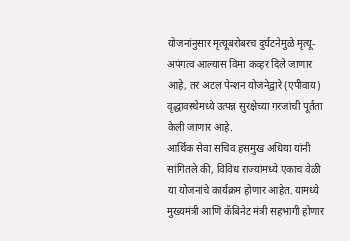योजनांनुसार मृत्यूबरोबरच दुर्घटनेमुळे मृत्यू-अपंगत्व आल्यास विमा कव्हर दिले जाणार आहे, तर अटल पेन्शन योजनेद्वारे (एपीवाय) वृद्धावस्थेमध्ये उत्पन्न सुरक्षेच्या गरजांची पूर्तता केली जाणार आहे.
आर्थिक सेवा सचिव हसमुख अधिया यांनी सांगितले की, विविध राज्यांमध्ये एकाच वेळी या योजनांचे कार्यक्रम होणार आहेत. यामध्ये मुख्यमंत्री आणि कॅबिनेट मंत्री सहभागी होणार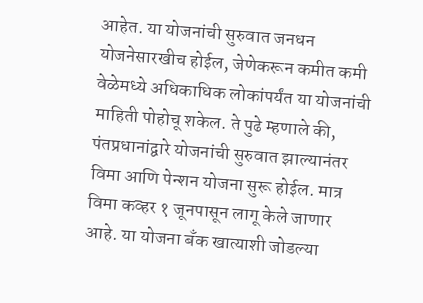आहेत. या योजनांची सुरुवात जनधन योजनेसारखीच होईल, जेणेकरून कमीत कमी वेळेमध्ये अधिकाधिक लोकांपर्यंत या योजनांची माहिती पोहोचू शकेल. ते पुढे म्हणाले की, पंतप्रधानांद्वारे योजनांची सुरुवात झाल्यानंतर विमा आणि पेन्शन योजना सुरू होईल. मात्र विमा कव्हर १ जूनपासून लागू केले जाणार आहे. या योजना बँक खात्याशी जोडल्या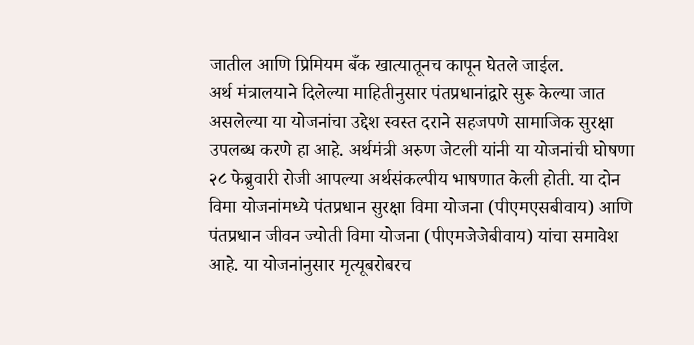जातील आणि प्रिमियम बँक खात्यातूनच कापून घेतले जाईल.
अर्थ मंत्रालयाने दिलेल्या माहितीनुसार पंतप्रधानांद्वारे सुरू केल्या जात असलेल्या या योजनांचा उद्देश स्वस्त दराने सहजपणे सामाजिक सुरक्षा उपलब्ध करणे हा आहे. अर्थमंत्री अरुण जेटली यांनी या योजनांची घोषणा २८ फेब्रुवारी रोजी आपल्या अर्थसंकल्पीय भाषणात केली होती. या दोन विमा योजनांमध्ये पंतप्रधान सुरक्षा विमा योजना (पीएमएसबीवाय) आणि पंतप्रधान जीवन ज्योती विमा योजना (पीएमजेजेबीवाय) यांचा समावेश आहे. या योजनांनुसार मृत्यूबरोबरच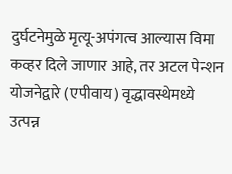दुर्घटनेमुळे मृत्यू-अपंगत्व आल्यास विमा कव्हर दिले जाणार आहे, तर अटल पेन्शन योजनेद्वारे (एपीवाय) वृद्धावस्थेमध्ये उत्पन्न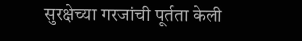सुरक्षेच्या गरजांची पूर्तता केली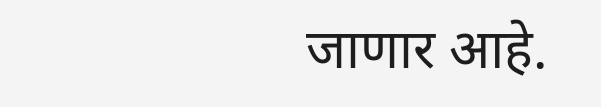जाणार आहे.